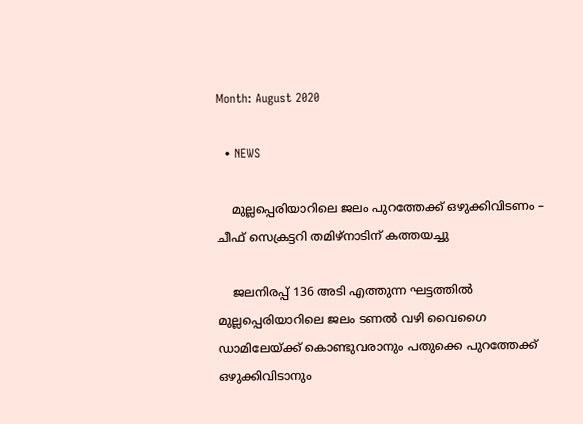Month: August 2020

  • NEWS

    മുല്ലപ്പെരിയാറിലെ ജലം പുറത്തേക്ക് ഒഴുക്കിവിടണം – ചീഫ് സെക്രട്ടറി തമിഴ്നാടിന് കത്തയച്ചു

    ജലനിരപ്പ് 136 അടി എത്തുന്ന ഘട്ടത്തിൽ മുല്ലപ്പെരിയാറിലെ ജലം ടണൽ വഴി വൈഗൈ ഡാമിലേയ്ക്ക് കൊണ്ടുവരാനും പതുക്കെ പുറത്തേക്ക് ഒഴുക്കിവിടാനും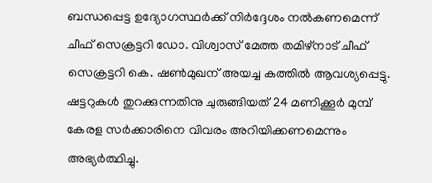ബന്ധപ്പെട്ട ഉദ്യോഗസ്ഥർക്ക് നിർദ്ദേശം നൽകണമെന്ന് ചീഫ് സെക്രട്ടറി ഡോ. വിശ്വാസ് മേത്ത തമിഴ്നാട് ചീഫ് സെക്രട്ടറി കെ. ഷൺമുഖന് അയച്ച കത്തിൽ ആവശ്യപ്പെട്ടു. ഷട്ടറുകൾ തുറക്കുന്നതിനു ചുരുങ്ങിയത് 24 മണിക്കൂർ മുമ്പ് കേരള സർക്കാരിനെ വിവരം അറിയിക്കണമെന്നും അഭ്യർത്ഥിച്ചു.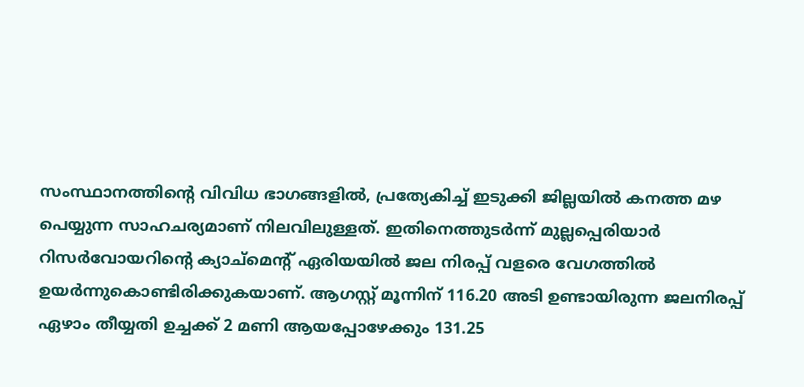സംസ്ഥാനത്തിൻ്റെ വിവിധ ഭാഗങ്ങളിൽ, പ്രത്യേകിച്ച് ഇടുക്കി ജില്ലയിൽ കനത്ത മഴ പെയ്യുന്ന സാഹചര്യമാണ് നിലവിലുള്ളത്. ഇതിനെത്തുടർന്ന് മുല്ലപ്പെരിയാർ റിസർവോയറിൻ്റെ ക്യാച്മെൻ്റ് ഏരിയയിൽ ജല നിരപ്പ് വളരെ വേഗത്തിൽ ഉയർന്നുകൊണ്ടിരിക്കുകയാണ്. ആഗസ്റ്റ് മൂന്നിന് 116.20 അടി ഉണ്ടായിരുന്ന ജലനിരപ്പ് ഏഴാം തീയ്യതി ഉച്ചക്ക് 2 മണി ആയപ്പോഴേക്കും 131.25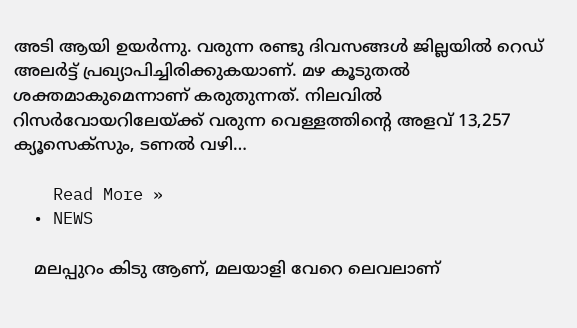അടി ആയി ഉയർന്നു. വരുന്ന രണ്ടു ദിവസങ്ങൾ ജില്ലയിൽ റെഡ് അലർട്ട് പ്രഖ്യാപിച്ചിരിക്കുകയാണ്. മഴ കൂടുതൽ ശക്തമാകുമെന്നാണ് കരുതുന്നത്. നിലവിൽ റിസർവോയറിലേയ്ക്ക് വരുന്ന വെള്ളത്തിൻ്റെ അളവ് 13,257 ക്യൂസെക്സും, ടണൽ വഴി…

    Read More »
  • NEWS

    മലപ്പുറം കിടു ആണ്‌, മലയാളി വേറെ ലെവലാണ്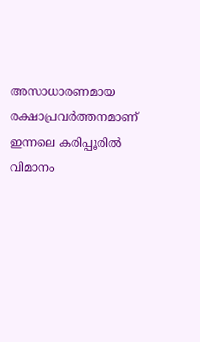അസാധാരണമായ രക്ഷാപ്രവർത്തനമാണ് ഇന്നലെ കരിപ്പൂരിൽ വിമാനം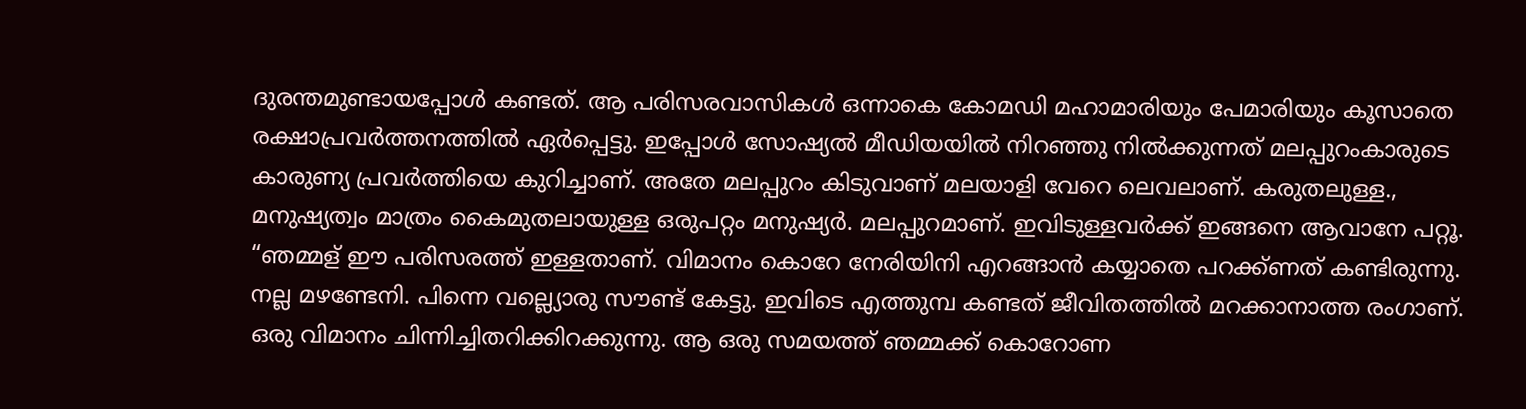ദുരന്തമുണ്ടായപ്പോൾ കണ്ടത്. ആ പരിസരവാസികൾ ഒന്നാകെ കോമഡി മഹാമാരിയും പേമാരിയും കൂസാതെ രക്ഷാപ്രവർത്തനത്തിൽ ഏർപ്പെട്ടു. ഇപ്പോൾ സോഷ്യൽ മീഡിയയിൽ നിറഞ്ഞു നിൽക്കുന്നത് മലപ്പുറംകാരുടെ കാരുണ്യ പ്രവർത്തിയെ കുറിച്ചാണ്. അതേ മലപ്പുറം കിടുവാണ് മലയാളി വേറെ ലെവലാണ്. കരുതലുള്ള., മനുഷ്യത്വം മാത്രം കൈമുതലായുള്ള ഒരുപറ്റം മനുഷ്യർ. മലപ്പുറമാണ്. ഇവിടുള്ളവർക്ക് ഇങ്ങനെ ആവാനേ പറ്റൂ. “ഞമ്മള് ഈ പരിസരത്ത് ഇള്ളതാണ്. വിമാനം കൊറേ നേരിയിനി എറങ്ങാൻ കയ്യാതെ പറക്ക്ണത് കണ്ടിരുന്നു. നല്ല മഴണ്ടേനി. പിന്നെ വല്ല്യൊരു സൗണ്ട് കേട്ടു. ഇവിടെ എത്തുമ്പ കണ്ടത് ജീവിതത്തിൽ മറക്കാനാത്ത രംഗാണ്. ഒരു വിമാനം ചിന്നിച്ചിതറിക്കിറക്കുന്നു. ആ ഒരു സമയത്ത് ഞമ്മക്ക് കൊറോണ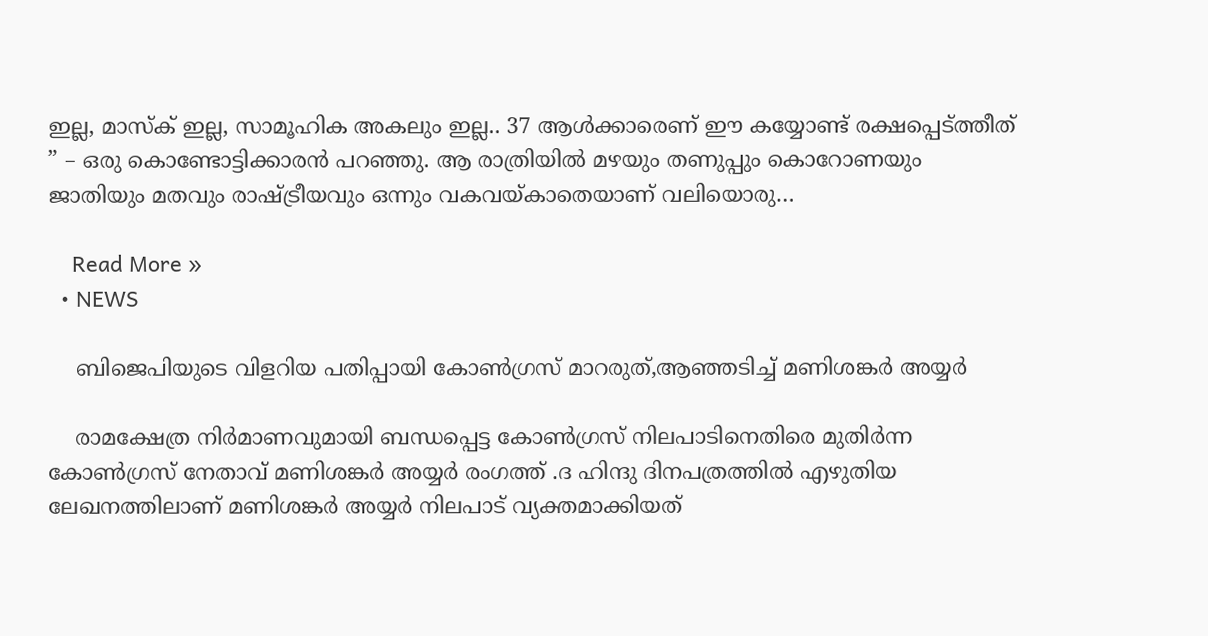ഇല്ല, മാസ്ക് ഇല്ല, സാമൂഹിക അകലും ഇല്ല.. 37 ആൾക്കാരെണ് ഈ കയ്യോണ്ട് രക്ഷപ്പെട്ത്തീത് ” – ഒരു കൊണ്ടോട്ടിക്കാരൻ പറഞ്ഞു. ആ രാത്രിയിൽ മഴയും തണുപ്പും കൊറോണയും ജാതിയും മതവും രാഷ്ട്രീയവും ഒന്നും വകവയ്കാതെയാണ് വലിയൊരു…

    Read More »
  • NEWS

    ബിജെപിയുടെ വിളറിയ പതിപ്പായി കോൺഗ്രസ് മാറരുത്,ആഞ്ഞടിച്ച് മണിശങ്കർ അയ്യർ

    രാമക്ഷേത്ര നിർമാണവുമായി ബന്ധപ്പെട്ട കോൺഗ്രസ് നിലപാടിനെതിരെ മുതിർന്ന കോൺഗ്രസ് നേതാവ് മണിശങ്കർ അയ്യർ രംഗത്ത് .ദ ഹിന്ദു ദിനപത്രത്തിൽ എഴുതിയ ലേഖനത്തിലാണ് മണിശങ്കർ അയ്യർ നിലപാട് വ്യക്തമാക്കിയത്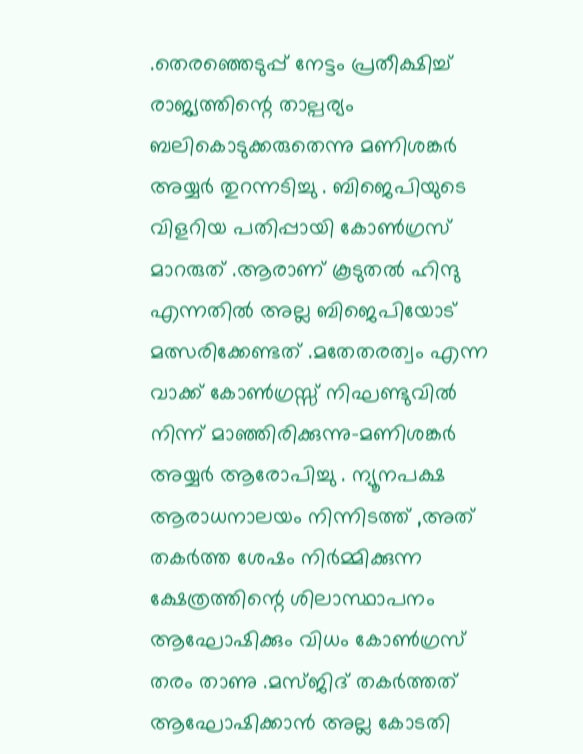.തെരഞ്ഞെടുപ്പ് നേട്ടം പ്രതീക്ഷിച്ച് രാജ്യത്തിന്റെ താല്പര്യം ബലികൊടുക്കരുതെന്നു മണിശങ്കർ അയ്യർ തുറന്നടിച്ചു . ബിജെപിയുടെ വിളറിയ പതിപ്പായി കോൺഗ്രസ് മാറരുത് .ആരാണ് കൂടുതൽ ഹിന്ദു എന്നതിൽ അല്ല ബിജെപിയോട് മത്സരിക്കേണ്ടത് .മതേതരത്വം എന്ന വാക്ക് കോൺഗ്രസ്സ് നിഘണ്ടുവിൽ നിന്ന് മാഞ്ഞിരിക്കുന്നു-മണിശങ്കർ അയ്യർ ആരോപിച്ചു . ന്യൂനപക്ഷ ആരാധനാലയം നിന്നിടത്ത് ,അത് തകർത്ത ശേഷം നിർമ്മിക്കുന്ന ക്ഷേത്രത്തിന്റെ ശിലാസ്ഥാപനം ആഘോഷിക്കും വിധം കോൺഗ്രസ് തരം താണു .മസ്ജിദ് തകർത്തത് ആഘോഷിക്കാൻ അല്ല കോടതി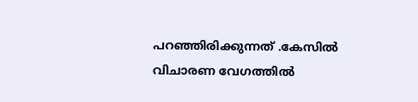പറഞ്ഞിരിക്കുന്നത് .കേസിൽ വിചാരണ വേഗത്തിൽ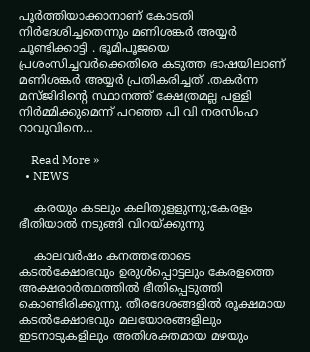പൂർത്തിയാക്കാനാണ് കോടതി നിർദേശിച്ചതെന്നും മണിശങ്കർ അയ്യർ ചൂണ്ടിക്കാട്ടി . ഭൂമിപൂജയെ പ്രശംസിച്ചവർക്കെതിരെ കടുത്ത ഭാഷയിലാണ് മണിശങ്കർ അയ്യർ പ്രതികരിച്ചത് .തകർന്ന മസ്ജിദിന്റെ സ്ഥാനത്ത് ക്ഷേത്രമല്ല പള്ളി നിർമ്മിക്കുമെന്ന് പറഞ്ഞ പി വി നരസിംഹ റാവുവിനെ…

    Read More »
  • NEWS

    കരയും കടലും കലിതുളളുന്നു;കേരളം ഭീതിയാല്‍ നടുങ്ങി വിറയ്ക്കുന്നു

    കാലവര്‍ഷം കനത്തതോടെ കടല്‍ക്ഷോഭവും ഉരുള്‍പ്പൊട്ടലും കേരളത്തെ അക്ഷരാര്‍ത്ഥത്തില്‍ ഭീതിപ്പെടുത്തി കൊണ്ടിരിക്കുന്നു. തീരദേശങ്ങളില്‍ രൂക്ഷമായ കടല്‍ക്ഷോഭവും മലയോരങ്ങളിലും ഇടനാടുകളിലും അതിശക്തമായ മഴയും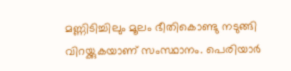മണ്ണിടിച്ചിലും മൂലം ഭീതികൊണ്ടു നടുങ്ങി വിറയ്ക്കുകയാണ് സംസ്ഥാനം. പെരിയാര്‍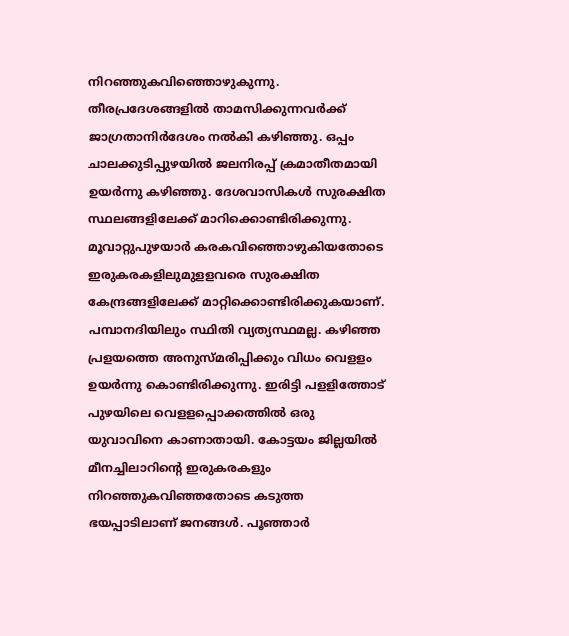നിറഞ്ഞുകവിഞ്ഞൊഴുകുന്നു. തീരപ്രദേശങ്ങളില്‍ താമസിക്കുന്നവര്‍ക്ക് ജാഗ്രതാനിര്‍ദേശം നല്‍കി കഴിഞ്ഞു. ഒപ്പം ചാലക്കുടിപ്പുഴയില്‍ ജലനിരപ്പ് ക്രമാതീതമായി ഉയര്‍ന്നു കഴിഞ്ഞു. ദേശവാസികള്‍ സുരക്ഷിത സ്ഥലങ്ങളിലേക്ക് മാറിക്കൊണ്ടിരിക്കുന്നു. മൂവാറ്റുപുഴയാര്‍ കരകവിഞ്ഞൊഴുകിയതോടെ ഇരുകരകളിലുമുളളവരെ സുരക്ഷിത കേന്ദ്രങ്ങളിലേക്ക് മാറ്റിക്കൊണ്ടിരിക്കുകയാണ്. പമ്പാനദിയിലും സ്ഥിതി വ്യത്യസ്ഥമല്ല. കഴിഞ്ഞ പ്രളയത്തെ അനുസ്മരിപ്പിക്കും വിധം വെളളം ഉയര്‍ന്നു കൊണ്ടിരിക്കുന്നു. ഇരിട്ടി പളളിത്തോട് പുഴയിലെ വെളളപ്പൊക്കത്തില്‍ ഒരു യുവാവിനെ കാണാതായി. കോട്ടയം ജില്ലയില്‍ മീനച്ചിലാറിന്റെ ഇരുകരകളും നിറഞ്ഞുകവിഞ്ഞതോടെ കടുത്ത ഭയപ്പാടിലാണ് ജനങ്ങള്‍. പൂഞ്ഞാര്‍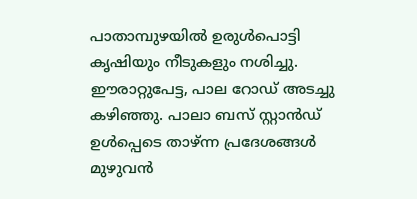പാതാമ്പുഴയില്‍ ഉരുള്‍പൊട്ടി കൃഷിയും നീടുകളും നശിച്ചു. ഈരാറ്റുപേട്ട, പാല റോഡ് അടച്ചു കഴിഞ്ഞു. പാലാ ബസ് സ്റ്റാന്‍ഡ് ഉള്‍പ്പെടെ താഴ്ന്ന പ്രദേശങ്ങള്‍ മുഴുവന്‍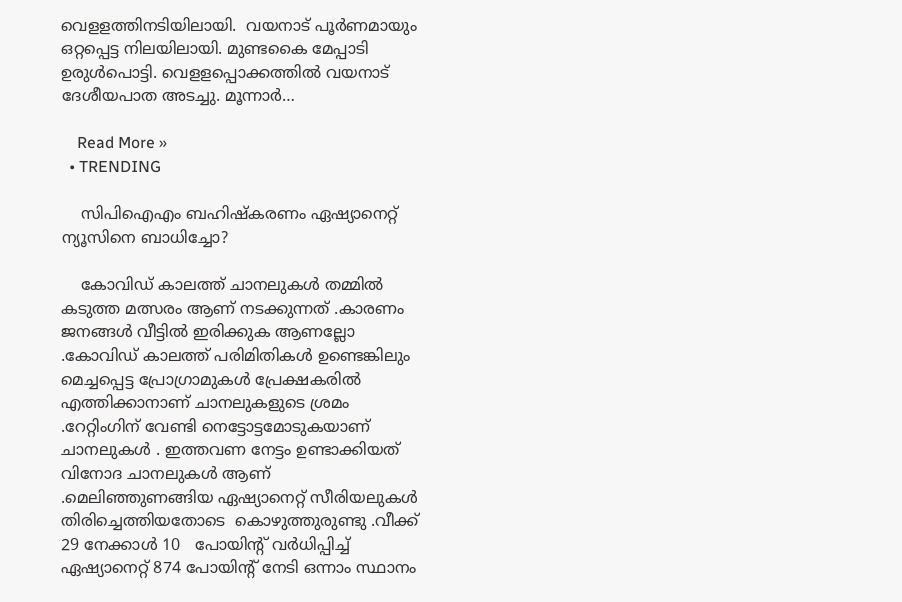വെളളത്തിനടിയിലായി.  വയനാട് പൂര്‍ണമായും ഒറ്റപ്പെട്ട നിലയിലായി. മുണ്ടകൈ മേപ്പാടി ഉരുള്‍പൊട്ടി. വെളളപ്പൊക്കത്തില്‍ വയനാട് ദേശീയപാത അടച്ചു. മൂന്നാര്‍…

    Read More »
  • TRENDING

    സിപിഐഎം ബഹിഷ്കരണം ഏഷ്യാനെറ്റ് ന്യൂസിനെ ബാധിച്ചോ?

    കോവിഡ് കാലത്ത് ചാനലുകൾ തമ്മിൽ കടുത്ത മത്സരം ആണ് നടക്കുന്നത് .കാരണം ജനങ്ങൾ വീട്ടിൽ ഇരിക്കുക ആണല്ലോ .കോവിഡ് കാലത്ത് പരിമിതികൾ ഉണ്ടെങ്കിലും മെച്ചപ്പെട്ട പ്രോഗ്രാമുകൾ പ്രേക്ഷകരിൽ എത്തിക്കാനാണ് ചാനലുകളുടെ ശ്രമം .റേറ്റിംഗിന് വേണ്ടി നെട്ടോട്ടമോടുകയാണ് ചാനലുകൾ . ഇത്തവണ നേട്ടം ഉണ്ടാക്കിയത് വിനോദ ചാനലുകൾ ആണ് .മെലിഞ്ഞുണങ്ങിയ ഏഷ്യാനെറ്റ് സീരിയലുകൾ തിരിച്ചെത്തിയതോടെ  കൊഴുത്തുരുണ്ടു .വീക്ക് 29 നേക്കാൾ 10   പോയിന്റ് വർധിപ്പിച്ച് ഏഷ്യാനെറ്റ് 874 പോയിന്റ് നേടി ഒന്നാം സ്ഥാനം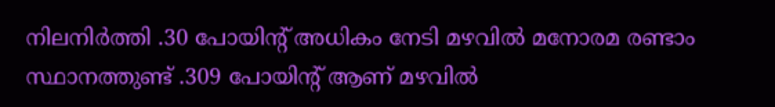നിലനിർത്തി .30 പോയിന്റ് അധികം നേടി മഴവിൽ മനോരമ രണ്ടാം സ്ഥാനത്തുണ്ട് .309 പോയിന്റ് ആണ് മഴവിൽ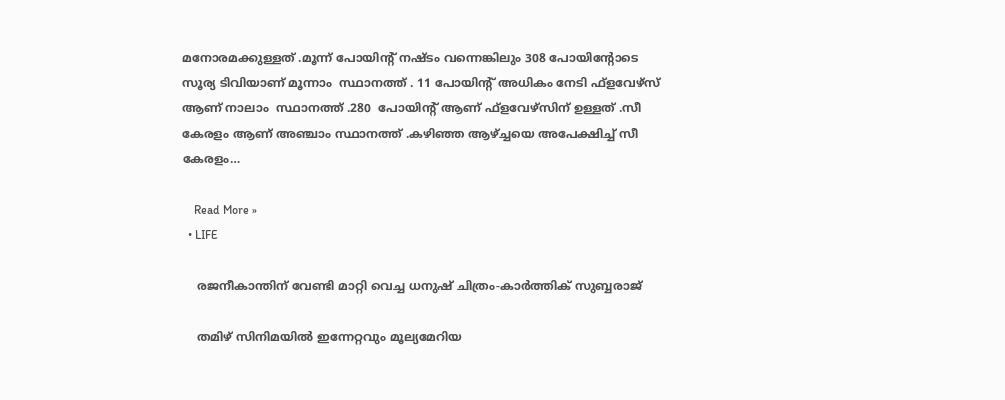മനോരമക്കുള്ളത് .മൂന്ന് പോയിന്റ് നഷ്ടം വന്നെങ്കിലും 308 പോയിന്റോടെ സൂര്യ ടിവിയാണ് മൂന്നാം  സ്ഥാനത്ത് . 11 പോയിന്റ് അധികം നേടി ഫ്‌ളവേഴ്‌സ് ആണ് നാലാം  സ്ഥാനത്ത് .280  പോയിന്റ് ആണ് ഫ്ളവേഴ്സിന് ഉള്ളത് .സീ കേരളം ആണ് അഞ്ചാം സ്ഥാനത്ത് .കഴിഞ്ഞ ആഴ്ച്ചയെ അപേക്ഷിച്ച് സീ കേരളം…

    Read More »
  • LIFE

    രജനീകാന്തിന് വേണ്ടി മാറ്റി വെച്ച ധനുഷ് ചിത്രം-കാര്‍ത്തിക് സുബ്ബരാജ്

    തമിഴ് സിനിമയില്‍ ഇന്നേറ്റവും മൂല്യമേറിയ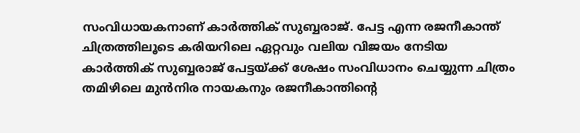സംവിധായകനാണ് കാര്‍ത്തിക് സുബ്ബരാജ്. പേട്ട എന്ന രജനീകാന്ത് ചിത്രത്തിലൂടെ കരിയറിലെ ഏറ്റവും വലിയ വിജയം നേടിയ കാര്‍ത്തിക് സുബ്ബരാജ് പേട്ടയ്ക്ക് ശേഷം സംവിധാനം ചെയ്യുന്ന ചിത്രം തമിഴിലെ മുന്‍നിര നായകനും രജനീകാന്തിന്റെ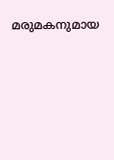മരുമകനുമായ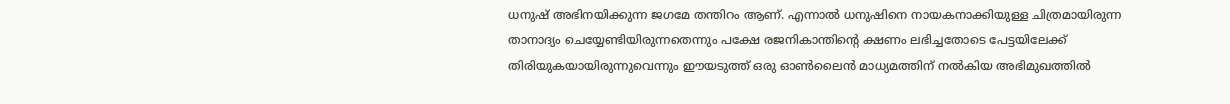ധനുഷ് അഭിനയിക്കുന്ന ജഗമേ തന്തിറം ആണ്. എന്നാല്‍ ധനുഷിനെ നായകനാക്കിയുള്ള ചിത്രമായിരുന്ന താനാദ്യം ചെയ്യേണ്ടിയിരുന്നതെന്നും പക്ഷേ രജനികാന്തിന്റെ ക്ഷണം ലഭിച്ചതോടെ പേട്ടയിലേക്ക് തിരിയുകയായിരുന്നുവെന്നും ഈയടുത്ത് ഒരു ഓണ്‍ലൈന്‍ മാധ്യമത്തിന് നല്‍കിയ അഭിമുഖത്തില്‍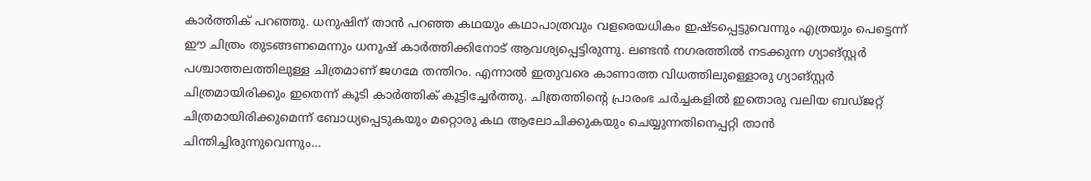കാര്‍ത്തിക് പറഞ്ഞു. ധനുഷിന് താന്‍ പറഞ്ഞ കഥയും കഥാപാത്രവും വളരെയധികം ഇഷ്ടപ്പെട്ടുവെന്നും എത്രയും പെട്ടെന്ന് ഈ ചിത്രം തുടങ്ങണമെന്നും ധനുഷ് കാര്‍ത്തിക്കിനോട് ആവശ്യപ്പെട്ടിരുന്നു. ലണ്ടന്‍ നഗരത്തില്‍ നടക്കുന്ന ഗ്യാങ്സ്റ്റര്‍ പശ്ചാത്തലത്തിലുള്ള ചിത്രമാണ് ജഗമേ തന്തിറം. എന്നാല്‍ ഇതുവരെ കാണാത്ത വിധത്തിലുള്ളൊരു ഗ്യാങ്സ്റ്റര്‍ ചിത്രമായിരിക്കും ഇതെന്ന് കൂടി കാര്‍ത്തിക് കൂട്ടിച്ചേര്‍ത്തു. ചിത്രത്തിന്റെ പ്രാരംഭ ചര്‍ച്ചകളില്‍ ഇതൊരു വലിയ ബഡ്ജറ്റ് ചിത്രമായിരിക്കുമെന്ന് ബോധ്യപ്പെടുകയും മറ്റൊരു കഥ ആലോചിക്കുകയും ചെയ്യുന്നതിനെപ്പറ്റി താന്‍ ചിന്തിച്ചിരുന്നുവെന്നും…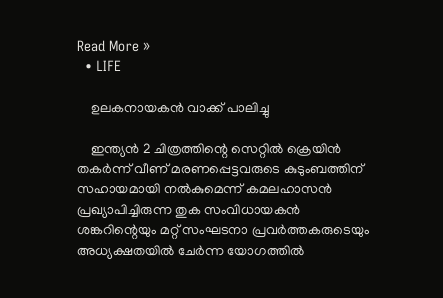Read More »
  • LIFE

    ഉലകനായകന്‍ വാക്ക് പാലിച്ചു

    ഇന്ത്യന്‍ 2 ചിത്രത്തിന്റെ സെറ്റില്‍ ക്രെയിന്‍ തകര്‍ന്ന് വീണ് മരണപ്പെട്ടവരുടെ കുടുംബത്തിന് സഹായമായി നല്‍കുമെന്ന് കമലഹാസന്‍ പ്രഖ്യാപിച്ചിരുന്ന തുക സംവിധായകന്‍ ശങ്കറിന്റെയും മറ്റ് സംഘടനാ പ്രവര്‍ത്തകരുടെയും അധ്യക്ഷതയില്‍ ചേര്‍ന്ന യോഗത്തില്‍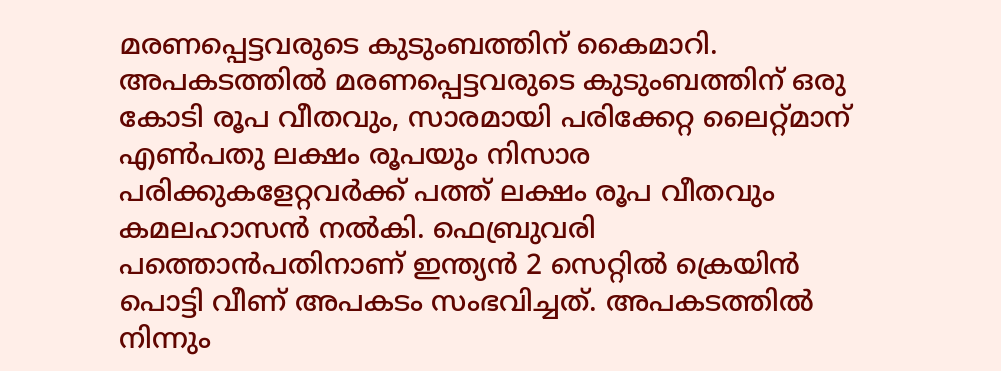മരണപ്പെട്ടവരുടെ കുടുംബത്തിന് കൈമാറി. അപകടത്തില്‍ മരണപ്പെട്ടവരുടെ കുടുംബത്തിന് ഒരു കോടി രൂപ വീതവും, സാരമായി പരിക്കേറ്റ ലൈറ്റ്മാന് എണ്‍പതു ലക്ഷം രൂപയും നിസാര പരിക്കുകളേറ്റവര്‍ക്ക് പത്ത് ലക്ഷം രൂപ വീതവും കമലഹാസന്‍ നല്‍കി. ഫെബ്രുവരി പത്തൊന്‍പതിനാണ് ഇന്ത്യന്‍ 2 സെറ്റില്‍ ക്രെയിന്‍ പൊട്ടി വീണ് അപകടം സംഭവിച്ചത്. അപകടത്തില്‍ നിന്നും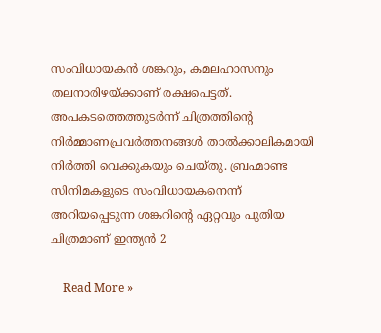സംവിധായകന്‍ ശങ്കറും, കമലഹാസനും തലനാരിഴയ്ക്കാണ് രക്ഷപെട്ടത്. അപകടത്തെത്തുടര്‍ന്ന് ചിത്രത്തിന്റെ നിര്‍മ്മാണപ്രവര്‍ത്തനങ്ങള്‍ താല്‍ക്കാലികമായി നിര്‍ത്തി വെക്കുകയും ചെയ്തു. ബ്രഹ്മാണ്ട സിനിമകളുടെ സംവിധായകനെന്ന് അറിയപ്പെടുന്ന ശങ്കറിന്റെ ഏറ്റവും പുതിയ ചിത്രമാണ് ഇന്ത്യന്‍ 2

    Read More »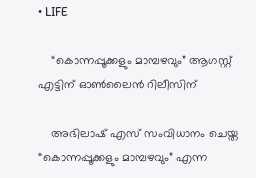• LIFE

    “കൊന്നപ്പൂക്കളും മാമ്പഴവും” ആഗസ്റ്റ് എട്ടിന് ഓൺലൈൻ റിലീസിന്

    അഭിലാഷ് എസ് സംവിധാനം ചെയ്ത “കൊന്നപ്പൂക്കളും മാമ്പഴവും” എന്ന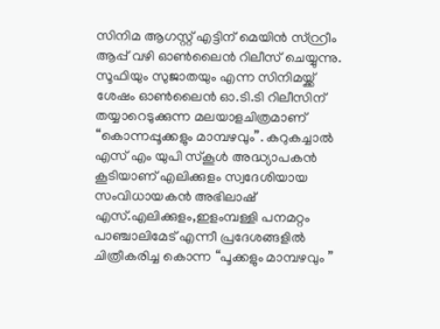സിനിമ ആഗസ്റ്റ് എട്ടിന് മെയിന്‍ സ്റ്റ്രീം ആപ്പ് വഴി ഓൺലൈൻ റിലീസ് ചെയ്യുന്നു. സൂഫിയും സുജാതയും എന്ന സിനിമയ്ക്ക് ശേഷം ഓൺലൈൻ ഓ.ടി.ടി റിലീസിന് തയ്യാറെടുക്കുന്ന മലയാളചിത്രമാണ് “കൊന്നപ്പൂക്കളും മാമ്പഴവും”. കറുകച്ചാല്‍ എസ് എം യുപി സ്കൂള്‍ അദ്ധ്യാപകൻ കൂടിയാണ് എലിക്കുളം സ്വദേശിയായ സംവിധായകന്‍ അഭിലാഷ് എസ്.എലിക്കുളം,ഇളംമ്പള്ളി പനമറ്റം പാഞ്ചാലിമേട് എന്നീ പ്രദേശങ്ങളില്‍ ചിത്രീകരിച്ച കൊന്ന “പൂക്കളും മാമ്പഴവും ”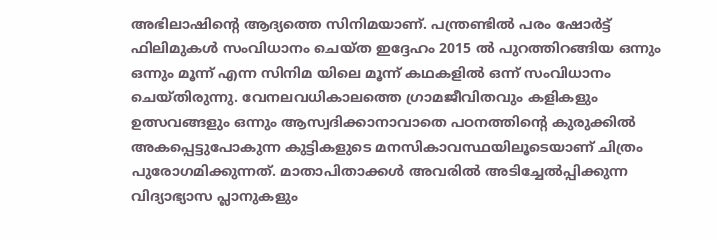അഭിലാഷിന്റെ ആദ്യത്തെ സിനിമയാണ്. പന്ത്രണ്ടില്‍ പരം ഷോർട്ട് ഫിലിമുകൾ സംവിധാനം ചെയ്ത ഇദ്ദേഹം 2015 ൽ പുറത്തിറങ്ങിയ ഒന്നും ഒന്നും മൂന്ന് എന്ന സിനിമ യിലെ മൂന്ന് കഥകളിൽ ഒന്ന് സംവിധാനം ചെയ്തിരുന്നു. വേനലവധികാലത്തെ ഗ്രാമജീവിതവും കളികളും ഉത്സവങ്ങളും ഒന്നും ആസ്വദിക്കാനാവാതെ പഠനത്തിന്റെ കുരുക്കിൽ അകപ്പെട്ടുപോകുന്ന കുട്ടികളുടെ മനസികാവസ്ഥയിലൂടെയാണ് ചിത്രം പുരോഗമിക്കുന്നത്. മാതാപിതാക്കൾ അവരിൽ അടിച്ചേൽപ്പിക്കുന്ന വിദ്യാഭ്യാസ പ്ലാനുകളും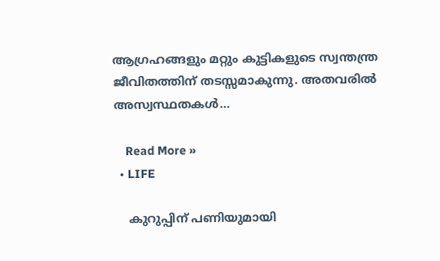ആഗ്രഹങ്ങളും മറ്റും കുട്ടികളുടെ സ്വന്തന്ത്ര ജീവിതത്തിന് തടസ്സമാകുന്നു. അതവരിൽ അസ്വസ്ഥതകൾ…

    Read More »
  • LIFE

    കുറുപ്പിന് പണിയുമായി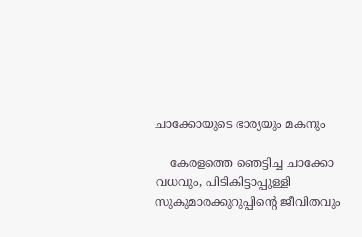ചാക്കോയുടെ ഭാര്യയും മകനും

    കേരളത്തെ ഞെട്ടിച്ച ചാക്കോ വധവും, പിടികിട്ടാപ്പുള്ളി സുകുമാരക്കുറുപ്പിന്റെ ജീവിതവും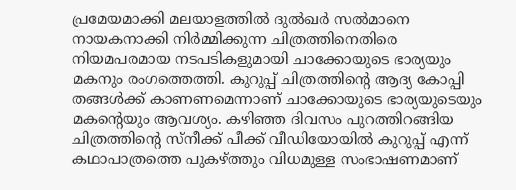പ്രമേയമാക്കി മലയാളത്തില്‍ ദുല്‍ഖര്‍ സല്‍മാനെ നായകനാക്കി നിര്‍മ്മിക്കുന്ന ചിത്രത്തിനെതിരെ നിയമപരമായ നടപടികളുമായി ചാക്കോയുടെ ഭാര്യയും മകനും രംഗത്തെത്തി. കുറുപ്പ് ചിത്രത്തിന്റെ ആദ്യ കോപ്പി തങ്ങള്‍ക്ക് കാണണമെന്നാണ് ചാക്കോയുടെ ഭാര്യയുടെയും മകന്റെയും ആവശ്യം. കഴിഞ്ഞ ദിവസം പുറത്തിറങ്ങിയ ചിത്രത്തിന്റെ സ്‌നീക്ക് പീക്ക് വീഡിയോയില്‍ കുറുപ്പ് എന്ന് കഥാപാത്രത്തെ പുകഴ്ത്തും വിധമുള്ള സംഭാഷണമാണ്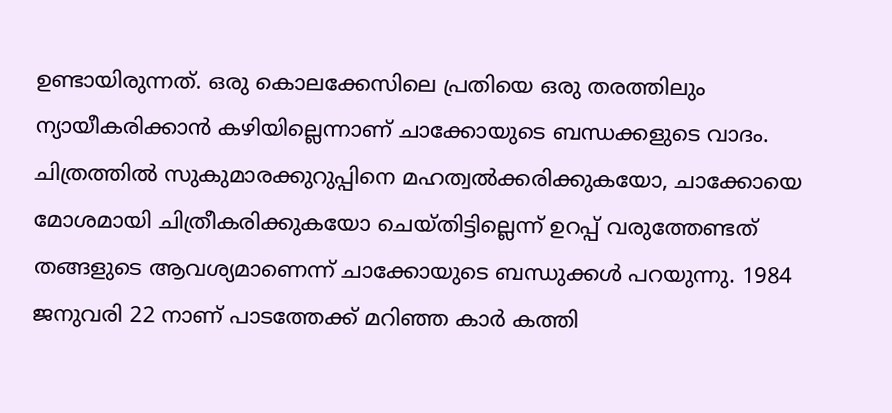ഉണ്ടായിരുന്നത്. ഒരു കൊലക്കേസിലെ പ്രതിയെ ഒരു തരത്തിലും ന്യായീകരിക്കാന്‍ കഴിയില്ലെന്നാണ് ചാക്കോയുടെ ബന്ധക്കളുടെ വാദം. ചിത്രത്തില്‍ സുകുമാരക്കുറുപ്പിനെ മഹത്വല്‍ക്കരിക്കുകയോ, ചാക്കോയെ മോശമായി ചിത്രീകരിക്കുകയോ ചെയ്തിട്ടില്ലെന്ന് ഉറപ്പ് വരുത്തേണ്ടത് തങ്ങളുടെ ആവശ്യമാണെന്ന് ചാക്കോയുടെ ബന്ധുക്കള്‍ പറയുന്നു. 1984 ജനുവരി 22 നാണ് പാടത്തേക്ക് മറിഞ്ഞ കാര്‍ കത്തി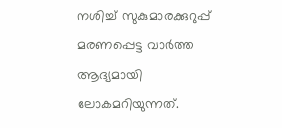നശിച്ച് സുകുമാരക്കുറുപ്പ് മരണപ്പെട്ട വാര്‍ത്ത ആദ്യമായി ലോകമറിയുന്നത്.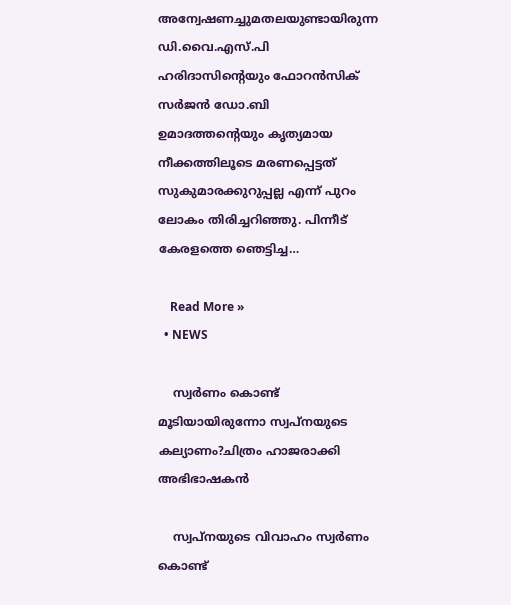അന്വേഷണച്ചുമതലയുണ്ടായിരുന്ന ഡി.വൈ.എസ്.പി ഹരിദാസിന്റെയും ഫോറന്‍സിക് സര്‍ജന്‍ ഡോ.ബി ഉമാദത്തന്റെയും കൃത്യമായ നീക്കത്തിലൂടെ മരണപ്പെട്ടത് സുകുമാരക്കുറുപ്പല്ല എന്ന് പുറം ലോകം തിരിച്ചറിഞ്ഞു. പിന്നീട് കേരളത്തെ ഞെട്ടിച്ച…

    Read More »
  • NEWS

    സ്വർണം കൊണ്ട് മൂടിയായിരുന്നോ സ്വപ്നയുടെ കല്യാണം?ചിത്രം ഹാജരാക്കി അഭിഭാഷകൻ

    സ്വപ്നയുടെ വിവാഹം സ്വർണം കൊണ്ട്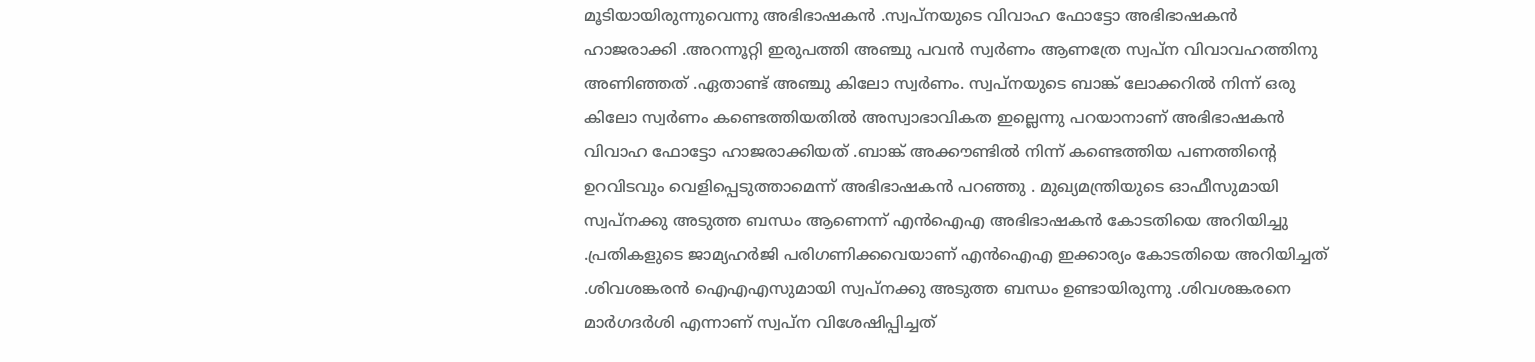മൂടിയായിരുന്നുവെന്നു അഭിഭാഷകൻ .സ്വപ്നയുടെ വിവാഹ ഫോട്ടോ അഭിഭാഷകൻ ഹാജരാക്കി .അറന്നൂറ്റി ഇരുപത്തി അഞ്ചു പവൻ സ്വർണം ആണത്രേ സ്വപ്ന വിവാവഹത്തിനു അണിഞ്ഞത് .ഏതാണ്ട് അഞ്ചു കിലോ സ്വർണം. സ്വപ്നയുടെ ബാങ്ക് ലോക്കറിൽ നിന്ന് ഒരു കിലോ സ്വർണം കണ്ടെത്തിയതിൽ അസ്വാഭാവികത ഇല്ലെന്നു പറയാനാണ് അഭിഭാഷകൻ വിവാഹ ഫോട്ടോ ഹാജരാക്കിയത് .ബാങ്ക് അക്കൗണ്ടിൽ നിന്ന് കണ്ടെത്തിയ പണത്തിന്റെ ഉറവിടവും വെളിപ്പെടുത്താമെന്ന് അഭിഭാഷകൻ പറഞ്ഞു . മുഖ്യമന്ത്രിയുടെ ഓഫീസുമായി സ്വപ്നക്കു അടുത്ത ബന്ധം ആണെന്ന് എൻഐഎ അഭിഭാഷകൻ കോടതിയെ അറിയിച്ചു .പ്രതികളുടെ ജാമ്യഹർജി പരിഗണിക്കവെയാണ് എൻഐഎ ഇക്കാര്യം കോടതിയെ അറിയിച്ചത് .ശിവശങ്കരൻ ഐഎഎസുമായി സ്വപ്നക്കു അടുത്ത ബന്ധം ഉണ്ടായിരുന്നു .ശിവശങ്കരനെ മാർഗദർശി എന്നാണ് സ്വപ്ന വിശേഷിപ്പിച്ചത്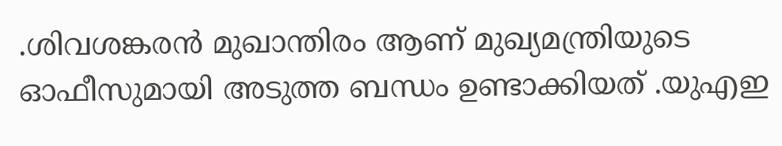.ശിവശങ്കരൻ മുഖാന്തിരം ആണ് മുഖ്യമന്ത്രിയുടെ ഓഫീസുമായി അടുത്ത ബന്ധം ഉണ്ടാക്കിയത് .യുഎഇ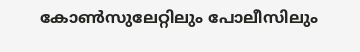കോൺസുലേറ്റിലും പോലീസിലും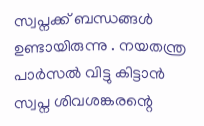സ്വപ്നക്ക് ബന്ധങ്ങൾ ഉണ്ടായിരുന്നു . നയതന്ത്ര പാർസൽ വിട്ടു കിട്ടാൻ സ്വപ്ന ശിവശങ്കരന്റെ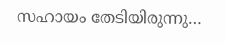സഹായം തേടിയിരുന്നു…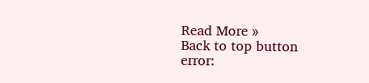Read More »
Back to top button
error: